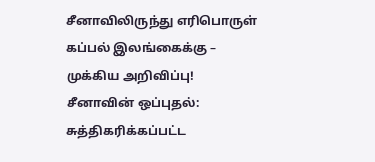சீனாவிலிருந்து எரிபொருள் கப்பல் இலங்கைக்கு – முக்கிய அறிவிப்பு!
சீனாவின் ஒப்புதல்: சுத்திகரிக்கப்பட்ட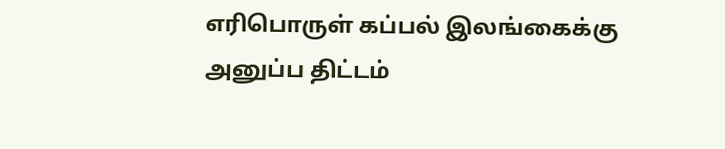எரிபொருள் கப்பல் இலங்கைக்கு அனுப்ப திட்டம்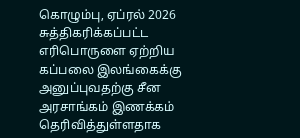கொழும்பு, ஏப்ரல் 2026
சுத்திகரிக்கப்பட்ட எரிபொருளை ஏற்றிய கப்பலை இலங்கைக்கு அனுப்புவதற்கு சீன அரசாங்கம் இணக்கம் தெரிவித்துள்ளதாக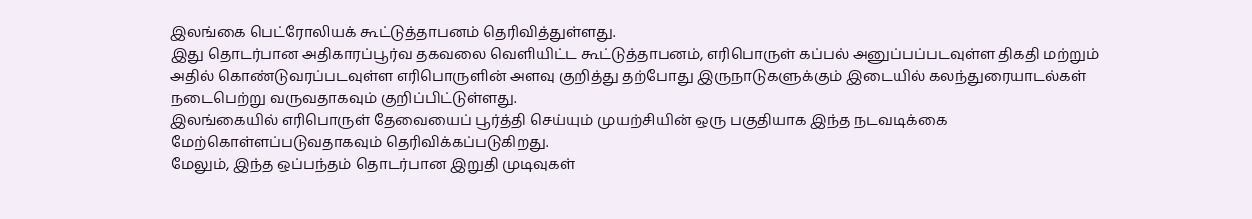இலங்கை பெட்ரோலியக் கூட்டுத்தாபனம் தெரிவித்துள்ளது.
இது தொடர்பான அதிகாரப்பூர்வ தகவலை வெளியிட்ட கூட்டுத்தாபனம், எரிபொருள் கப்பல் அனுப்பப்படவுள்ள திகதி மற்றும் அதில் கொண்டுவரப்படவுள்ள எரிபொருளின் அளவு குறித்து தற்போது இருநாடுகளுக்கும் இடையில் கலந்துரையாடல்கள் நடைபெற்று வருவதாகவும் குறிப்பிட்டுள்ளது.
இலங்கையில் எரிபொருள் தேவையைப் பூர்த்தி செய்யும் முயற்சியின் ஒரு பகுதியாக இந்த நடவடிக்கை மேற்கொள்ளப்படுவதாகவும் தெரிவிக்கப்படுகிறது.
மேலும், இந்த ஒப்பந்தம் தொடர்பான இறுதி முடிவுகள்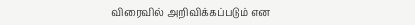விரைவில் அறிவிக்கப்படும் என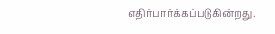எதிர்பார்க்கப்படுகின்றது.